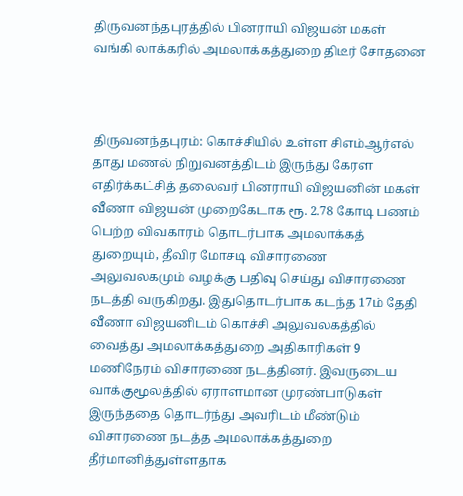திருவனந்தபுரத்தில் பினராயி விஜயன் மகள் வங்கி லாக்கரில் அமலாக்கத்துறை திடீர் சோதனை



திருவனந்தபுரம்: கொச்சியில் உள்ள சிஎம்ஆர்எல் தாது மணல் நிறுவனத்திடம் இருந்து கேரள எதிர்க்கட்சித் தலைவர் பினராயி விஜயனின் மகள் வீணா விஜயன் முறைகேடாக ரூ. 2.78 கோடி பணம் பெற்ற விவகாரம் தொடர்பாக அமலாக்கத் துறையும், தீவிர மோசடி விசாரணை அலுவலகமும் வழக்கு பதிவு செய்து விசாரணை நடத்தி வருகிறது. இதுதொடர்பாக கடந்த 17ம் தேதி வீணா விஜயனிடம் கொச்சி அலுவலகத்தில் வைத்து அமலாக்கத்துறை அதிகாரிகள் 9 மணிநேரம் விசாரணை நடத்தினர். இவருடைய வாக்குமூலத்தில் ஏராளமான முரண்பாடுகள் இருந்ததை தொடர்ந்து அவரிடம் மீண்டும் விசாரணை நடத்த அமலாக்கத்துறை தீர்மானித்துள்ளதாக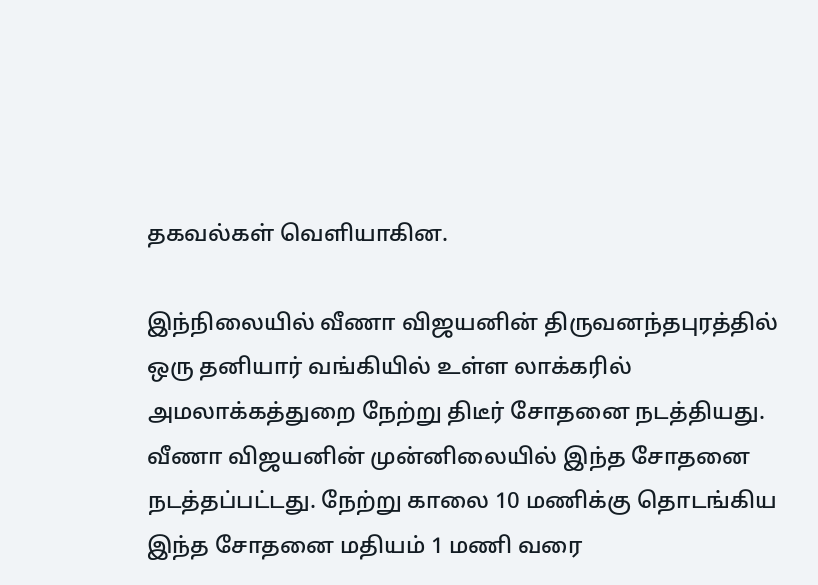தகவல்கள் வெளியாகின.

இந்நிலையில் வீணா விஜயனின் திருவனந்தபுரத்தில் ஒரு தனியார் வங்கியில் உள்ள லாக்கரில் அமலாக்கத்துறை நேற்று திடீர் சோதனை நடத்தியது. வீணா விஜயனின் முன்னிலையில் இந்த சோதனை நடத்தப்பட்டது. நேற்று காலை 10 மணிக்கு தொடங்கிய இந்த சோதனை மதியம் 1 மணி வரை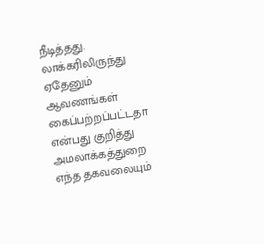நீடித்தது. லாக்கரிலிருந்து ஏதேனும் ஆவணங்கள் கைப்பற்றப்பட்டதா என்பது குறித்து அமலாக்கத்துறை எந்த தகவலையும்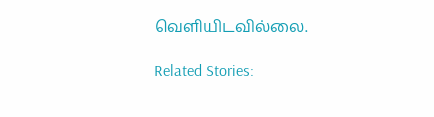வெளியிடவில்லை.

Related Stories: